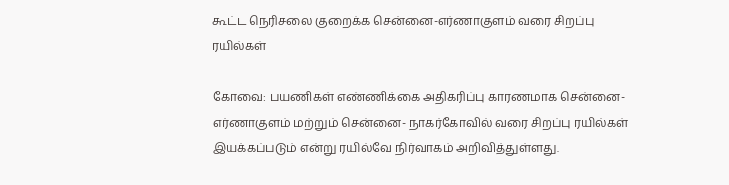கூட்ட நெரிசலை குறைக்க சென்னை-எர்ணாகுளம் வரை சிறப்பு ரயில்கள்

கோவை: பயணிகள் எண்ணிக்கை அதிகரிப்பு காரணமாக சென்னை- எர்ணாகுளம் மற்றும் சென்னை- நாகர்கோவில் வரை சிறப்பு ரயில்கள் இயக்கப்படும் என்று ரயில்வே நிர்வாகம் அறிவித்துள்ளது.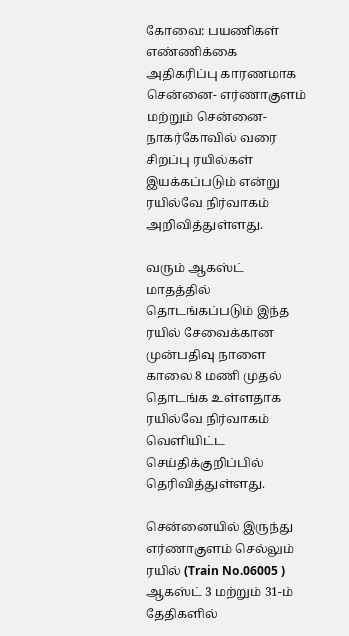கோவை: பயணிகள் எண்ணிக்கை அதிகரிப்பு காரணமாக சென்னை- எர்ணாகுளம் மற்றும் சென்னை- நாகர்கோவில் வரை சிறப்பு ரயில்கள் இயக்கப்படும் என்று ரயில்வே நிர்வாகம் அறிவித்துள்ளது.

வரும் ஆகஸ்ட் மாதத்தில் தொடங்கப்படும் இந்த ரயில் சேவைக்கான முன்பதிவு நாளை காலை 8 மணி முதல் தொடங்க உள்ளதாக ரயில்வே நிர்வாகம் வெளியிட்ட செய்திக்குறிப்பில் தெரிவித்துள்ளது.

சென்னையில் இருந்து எர்ணாகுளம் செல்லும் ரயில் (Train No.06005 ) ஆகஸ்ட் 3 மற்றும் 31-ம் தேதிகளில்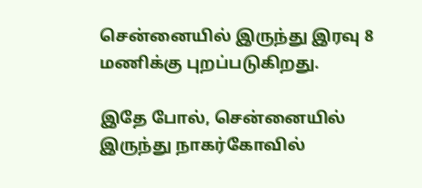சென்னையில் இருந்து இரவு 8 மணிக்கு புறப்படுகிறது.

இதே போல், சென்னையில் இருந்து நாகர்கோவில்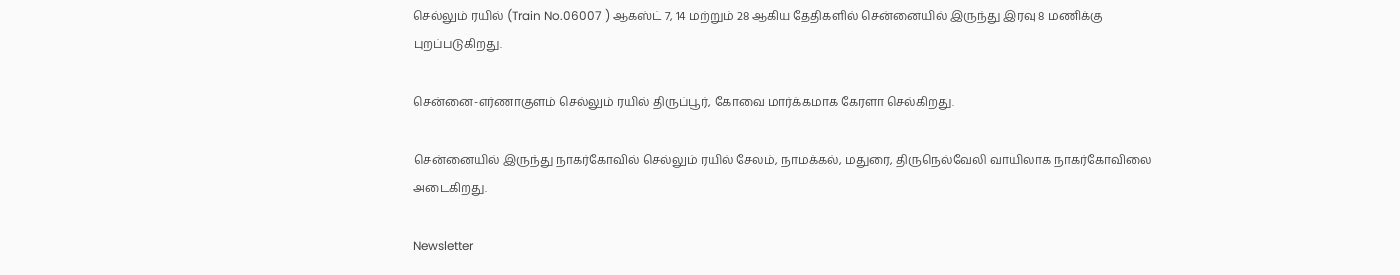செல்லும் ரயில் (Train No.06007 ) ஆகஸ்ட் 7, 14 மற்றும் 28 ஆகிய தேதிகளில் சென்னையில் இருந்து இரவு 8 மணிக்கு புறப்படுகிறது.

சென்னை-எர்ணாகுளம் செல்லும் ரயில் திருப்பூர், கோவை மார்க்கமாக கேரளா செல்கிறது.

சென்னையில் இருந்து நாகர்கோவில் செல்லும் ரயில் சேலம், நாமக்கல், மதுரை, திருநெல்வேலி வாயிலாக நாகர்கோவிலை அடைகிறது.

Newsletter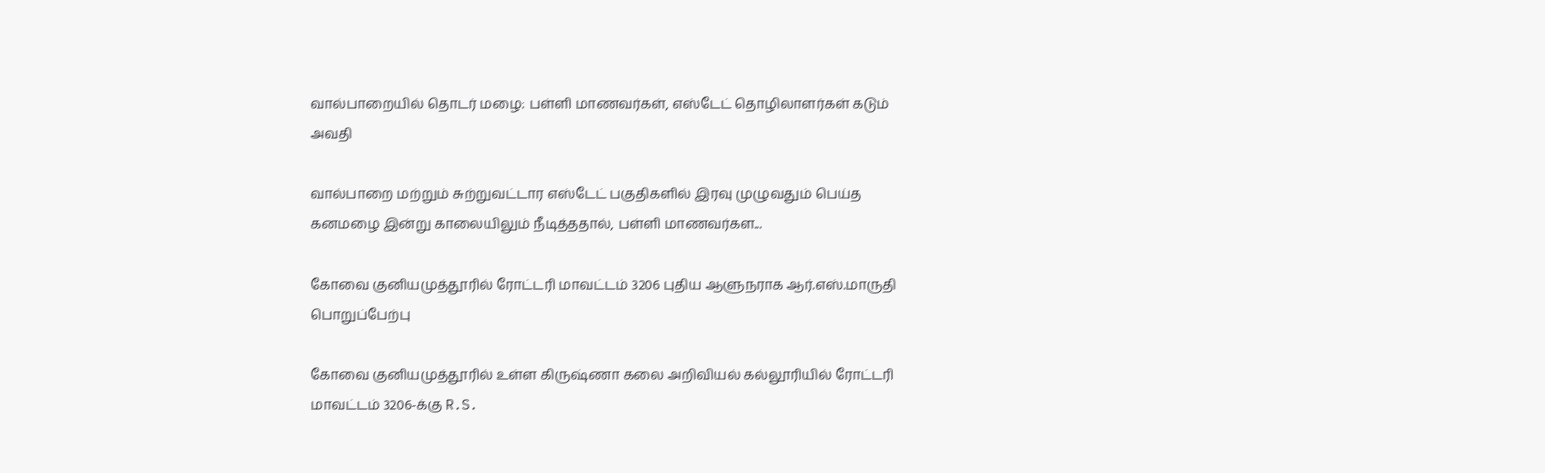வால்பாறையில் தொடர் மழை: பள்ளி மாணவர்கள், எஸ்டேட் தொழிலாளர்கள் கடும் அவதி

வால்பாறை மற்றும் சுற்றுவட்டார எஸ்டேட் பகுதிகளில் இரவு முழுவதும் பெய்த கனமழை இன்று காலையிலும் நீடித்ததால், பள்ளி மாணவர்கள...

கோவை குனியமுத்தூரில் ரோட்டரி மாவட்டம் 3206 புதிய ஆளுநராக ஆர்.எஸ்.மாருதி பொறுப்பேற்பு

கோவை குனியமுத்தூரில் உள்ள கிருஷ்ணா கலை அறிவியல் கல்லூரியில் ரோட்டரி மாவட்டம் 3206-க்கு R.S.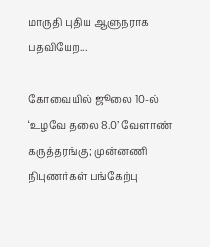மாருதி புதிய ஆளுநராக பதவியேற...

கோவையில் ஜூலை 10-ல் ‘உழவே தலை 8.0’ வேளாண் கருத்தரங்கு; முன்னணி நிபுணர்கள் பங்கேற்பு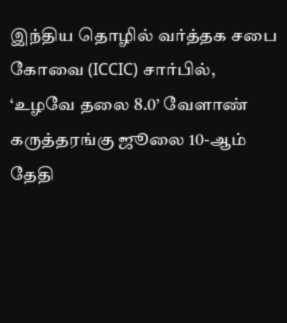இந்திய தொழில் வர்த்தக சபை கோவை (ICCIC) சார்பில், ‘உழவே தலை 8.0’ வேளாண் கருத்தரங்கு ஜூலை 10-ஆம் தேதி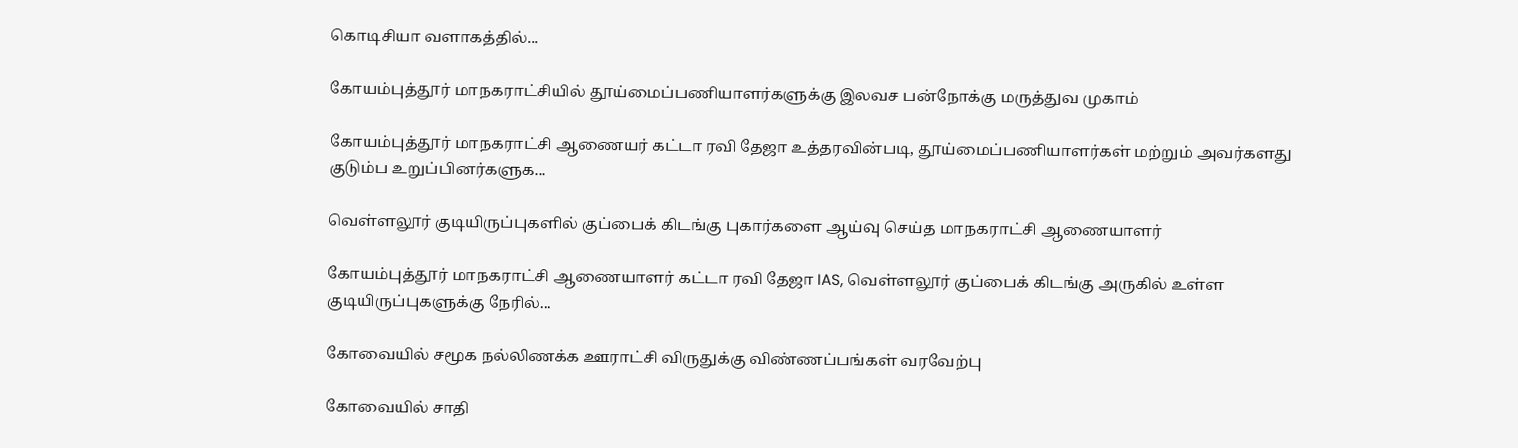கொடிசியா வளாகத்தில்...

கோயம்புத்தூர் மாநகராட்சியில் தூய்மைப்பணியாளர்களுக்கு இலவச பன்நோக்கு மருத்துவ முகாம்

கோயம்புத்தூர் மாநகராட்சி ஆணையர் கட்டா ரவி தேஜா உத்தரவின்படி, தூய்மைப்பணியாளர்கள் மற்றும் அவர்களது குடும்ப உறுப்பினர்களுக...

வெள்ளலூர் குடியிருப்புகளில் குப்பைக் கிடங்கு புகார்களை ஆய்வு செய்த மாநகராட்சி ஆணையாளர்

கோயம்புத்தூர் மாநகராட்சி ஆணையாளர் கட்டா ரவி தேஜா IAS, வெள்ளலூர் குப்பைக் கிடங்கு அருகில் உள்ள குடியிருப்புகளுக்கு நேரில்...

கோவையில் சமூக நல்லிணக்க ஊராட்சி விருதுக்கு விண்ணப்பங்கள் வரவேற்பு

கோவையில் சாதி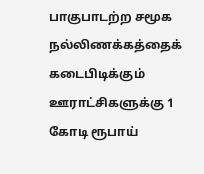பாகுபாடற்ற சமூக நல்லிணக்கத்தைக் கடைபிடிக்கும் ஊராட்சிகளுக்கு 1 கோடி ரூபாய்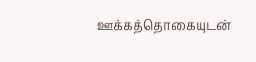ஊக்கத்தொகையுடன்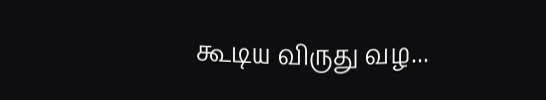கூடிய விருது வழ...